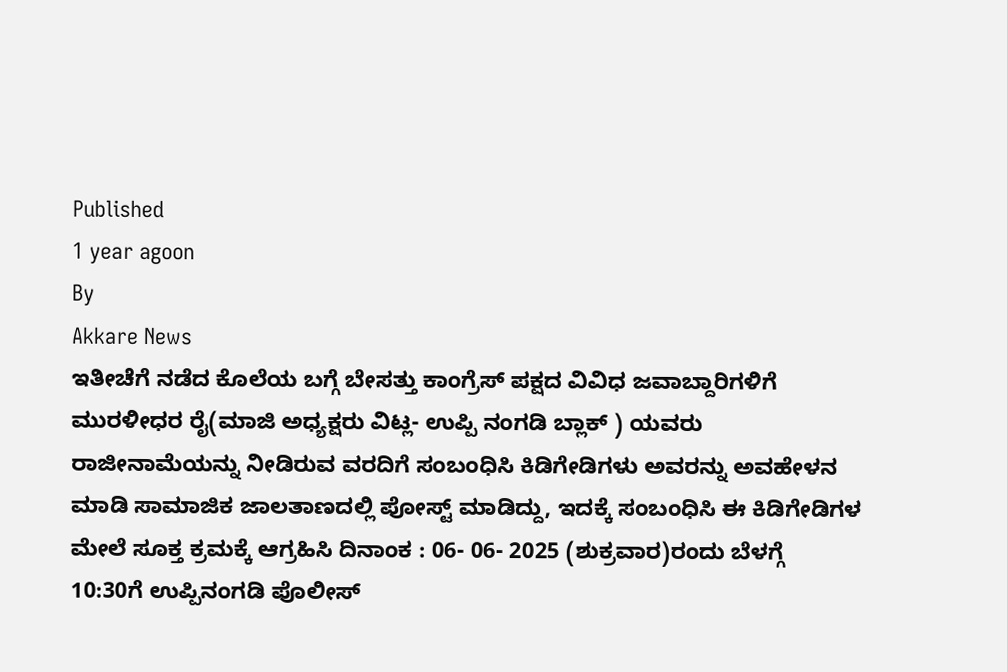Published
1 year agoon
By
Akkare News
ಇತೀಚೆಗೆ ನಡೆದ ಕೊಲೆಯ ಬಗ್ಗೆ ಬೇಸತ್ತು ಕಾಂಗ್ರೆಸ್ ಪಕ್ಷದ ವಿವಿಧ ಜವಾಬ್ದಾರಿಗಳಿಗೆ ಮುರಳೀಧರ ರೈ(ಮಾಜಿ ಅಧ್ಯಕ್ಷರು ವಿಟ್ಲ- ಉಪ್ಪಿ ನಂಗಡಿ ಬ್ಲಾಕ್ ) ಯವರು ರಾಜೀನಾಮೆಯನ್ನು ನೀಡಿರುವ ವರದಿಗೆ ಸಂಬಂಧಿಸಿ ಕಿಡಿಗೇಡಿಗಳು ಅವರನ್ನು ಅವಹೇಳನ ಮಾಡಿ ಸಾಮಾಜಿಕ ಜಾಲತಾಣದಲ್ಲಿ ಪೋಸ್ಟ್ ಮಾಡಿದ್ದು, ಇದಕ್ಕೆ ಸಂಬಂಧಿಸಿ ಈ ಕಿಡಿಗೇಡಿಗಳ ಮೇಲೆ ಸೂಕ್ತ ಕ್ರಮಕ್ಕೆ ಆಗ್ರಹಿಸಿ ದಿನಾಂಕ : 06- 06- 2025 (ಶುಕ್ರವಾರ)ರಂದು ಬೆಳಗ್ಗೆ 10:30ಗೆ ಉಪ್ಪಿನಂಗಡಿ ಪೊಲೀಸ್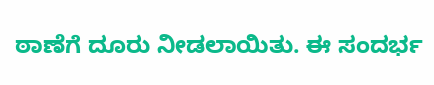ಠಾಣೆಗೆ ದೂರು ನೀಡಲಾಯಿತು. ಈ ಸಂದರ್ಭ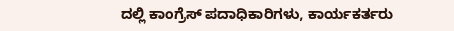ದಲ್ಲಿ ಕಾಂಗ್ರೆಸ್ ಪದಾಧಿಕಾರಿಗಳು, ಕಾರ್ಯಕರ್ತರು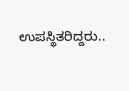ಉಪಸ್ಥಿತರಿದ್ದರು..